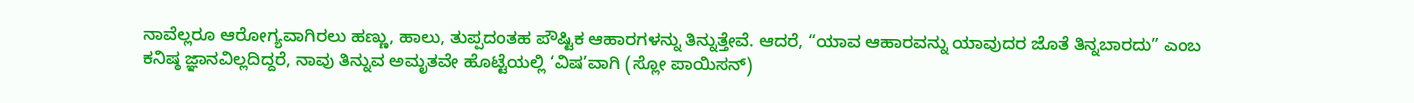ನಾವೆಲ್ಲರೂ ಆರೋಗ್ಯವಾಗಿರಲು ಹಣ್ಣು, ಹಾಲು, ತುಪ್ಪದಂತಹ ಪೌಷ್ಟಿಕ ಆಹಾರಗಳನ್ನು ತಿನ್ನುತ್ತೇವೆ. ಆದರೆ, “ಯಾವ ಆಹಾರವನ್ನು ಯಾವುದರ ಜೊತೆ ತಿನ್ನಬಾರದು” ಎಂಬ ಕನಿಷ್ಠ ಜ್ಞಾನವಿಲ್ಲದಿದ್ದರೆ, ನಾವು ತಿನ್ನುವ ಅಮೃತವೇ ಹೊಟ್ಟೆಯಲ್ಲಿ ‘ವಿಷ’ವಾಗಿ (ಸ್ಲೋ ಪಾಯಿಸನ್)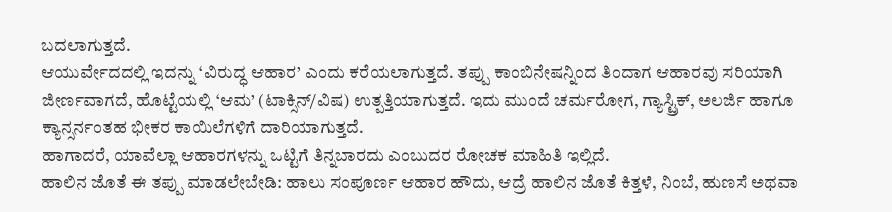ಬದಲಾಗುತ್ತದೆ.
ಆಯುರ್ವೇದದಲ್ಲಿ ಇದನ್ನು ‘ವಿರುದ್ಧ ಆಹಾರ’ ಎಂದು ಕರೆಯಲಾಗುತ್ತದೆ. ತಪ್ಪು ಕಾಂಬಿನೇಷನ್ನಿಂದ ತಿಂದಾಗ ಆಹಾರವು ಸರಿಯಾಗಿ ಜೀರ್ಣವಾಗದೆ, ಹೊಟ್ಟೆಯಲ್ಲಿ ‘ಆಮ’ (ಟಾಕ್ಸಿನ್/ವಿಷ) ಉತ್ಪತ್ತಿಯಾಗುತ್ತದೆ. ಇದು ಮುಂದೆ ಚರ್ಮರೋಗ, ಗ್ಯಾಸ್ಟ್ರಿಕ್, ಅಲರ್ಜಿ ಹಾಗೂ ಕ್ಯಾನ್ಸರ್ನಂತಹ ಭೀಕರ ಕಾಯಿಲೆಗಳಿಗೆ ದಾರಿಯಾಗುತ್ತದೆ.
ಹಾಗಾದರೆ, ಯಾವೆಲ್ಲಾ ಆಹಾರಗಳನ್ನು ಒಟ್ಟಿಗೆ ತಿನ್ನಬಾರದು ಎಂಬುದರ ರೋಚಕ ಮಾಹಿತಿ ಇಲ್ಲಿದೆ.
ಹಾಲಿನ ಜೊತೆ ಈ ತಪ್ಪು ಮಾಡಲೇಬೇಡಿ: ಹಾಲು ಸಂಪೂರ್ಣ ಆಹಾರ ಹೌದು, ಆದ್ರೆ ಹಾಲಿನ ಜೊತೆ ಕಿತ್ತಳೆ, ನಿಂಬೆ, ಹುಣಸೆ ಅಥವಾ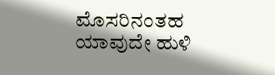ಮೊಸರಿನಂತಹ ಯಾವುದೇ ಹುಳಿ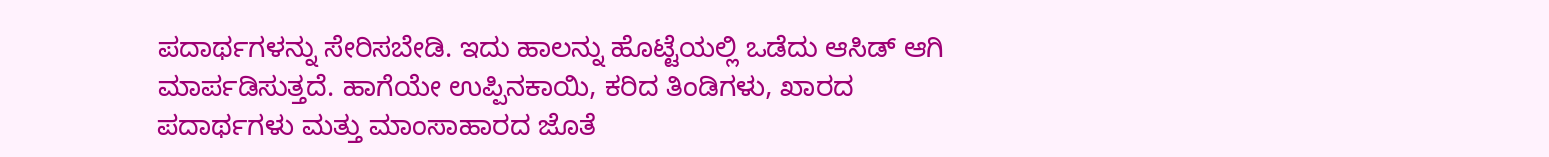ಪದಾರ್ಥಗಳನ್ನು ಸೇರಿಸಬೇಡಿ. ಇದು ಹಾಲನ್ನು ಹೊಟ್ಟೆಯಲ್ಲಿ ಒಡೆದು ಆಸಿಡ್ ಆಗಿ ಮಾರ್ಪಡಿಸುತ್ತದೆ. ಹಾಗೆಯೇ ಉಪ್ಪಿನಕಾಯಿ, ಕರಿದ ತಿಂಡಿಗಳು, ಖಾರದ ಪದಾರ್ಥಗಳು ಮತ್ತು ಮಾಂಸಾಹಾರದ ಜೊತೆ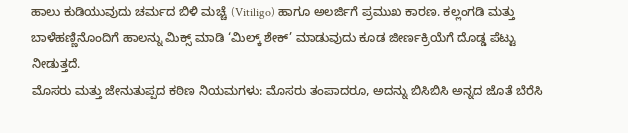ಹಾಲು ಕುಡಿಯುವುದು ಚರ್ಮದ ಬಿಳಿ ಮಚ್ಚೆ (Vitiligo) ಹಾಗೂ ಅಲರ್ಜಿಗೆ ಪ್ರಮುಖ ಕಾರಣ. ಕಲ್ಲಂಗಡಿ ಮತ್ತು ಬಾಳೆಹಣ್ಣಿನೊಂದಿಗೆ ಹಾಲನ್ನು ಮಿಕ್ಸ್ ಮಾಡಿ ‘ಮಿಲ್ಕ್ ಶೇಕ್’ ಮಾಡುವುದು ಕೂಡ ಜೀರ್ಣಕ್ರಿಯೆಗೆ ದೊಡ್ಡ ಪೆಟ್ಟು ನೀಡುತ್ತದೆ.
ಮೊಸರು ಮತ್ತು ಜೇನುತುಪ್ಪದ ಕಠಿಣ ನಿಯಮಗಳು: ಮೊಸರು ತಂಪಾದರೂ, ಅದನ್ನು ಬಿಸಿಬಿಸಿ ಅನ್ನದ ಜೊತೆ ಬೆರೆಸಿ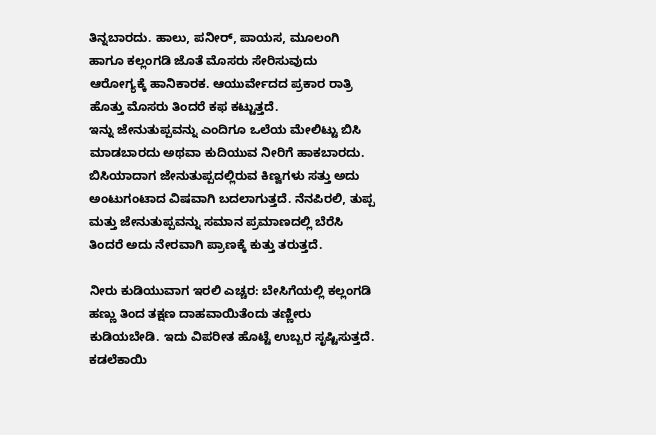ತಿನ್ನಬಾರದು. ಹಾಲು, ಪನೀರ್, ಪಾಯಸ, ಮೂಲಂಗಿ ಹಾಗೂ ಕಲ್ಲಂಗಡಿ ಜೊತೆ ಮೊಸರು ಸೇರಿಸುವುದು ಆರೋಗ್ಯಕ್ಕೆ ಹಾನಿಕಾರಕ. ಆಯುರ್ವೇದದ ಪ್ರಕಾರ ರಾತ್ರಿ ಹೊತ್ತು ಮೊಸರು ತಿಂದರೆ ಕಫ ಕಟ್ಟುತ್ತದೆ.
ಇನ್ನು ಜೇನುತುಪ್ಪವನ್ನು ಎಂದಿಗೂ ಒಲೆಯ ಮೇಲಿಟ್ಟು ಬಿಸಿ ಮಾಡಬಾರದು ಅಥವಾ ಕುದಿಯುವ ನೀರಿಗೆ ಹಾಕಬಾರದು. ಬಿಸಿಯಾದಾಗ ಜೇನುತುಪ್ಪದಲ್ಲಿರುವ ಕಿಣ್ವಗಳು ಸತ್ತು ಅದು ಅಂಟುಗಂಟಾದ ವಿಷವಾಗಿ ಬದಲಾಗುತ್ತದೆ. ನೆನಪಿರಲಿ, ತುಪ್ಪ ಮತ್ತು ಜೇನುತುಪ್ಪವನ್ನು ಸಮಾನ ಪ್ರಮಾಣದಲ್ಲಿ ಬೆರೆಸಿ ತಿಂದರೆ ಅದು ನೇರವಾಗಿ ಪ್ರಾಣಕ್ಕೆ ಕುತ್ತು ತರುತ್ತದೆ.

ನೀರು ಕುಡಿಯುವಾಗ ಇರಲಿ ಎಚ್ಚರ: ಬೇಸಿಗೆಯಲ್ಲಿ ಕಲ್ಲಂಗಡಿ ಹಣ್ಣು ತಿಂದ ತಕ್ಷಣ ದಾಹವಾಯಿತೆಂದು ತಣ್ಣೀರು ಕುಡಿಯಬೇಡಿ. ಇದು ವಿಪರೀತ ಹೊಟ್ಟೆ ಉಬ್ಬರ ಸೃಷ್ಟಿಸುತ್ತದೆ. ಕಡಲೆಕಾಯಿ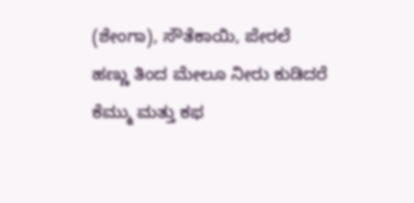(ಶೇಂಗಾ), ಸೌತೆಕಾಯಿ, ಪೇರಲೆ ಹಣ್ಣು ತಿಂದ ಮೇಲೂ ನೀರು ಕುಡಿದರೆ ಕೆಮ್ಮು ಮತ್ತು ಕಫ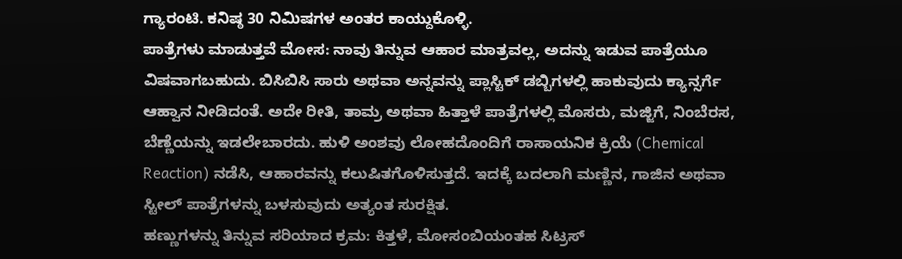ಗ್ಯಾರಂಟಿ. ಕನಿಷ್ಠ 30 ನಿಮಿಷಗಳ ಅಂತರ ಕಾಯ್ದುಕೊಳ್ಳಿ.
ಪಾತ್ರೆಗಳು ಮಾಡುತ್ತವೆ ಮೋಸ: ನಾವು ತಿನ್ನುವ ಆಹಾರ ಮಾತ್ರವಲ್ಲ, ಅದನ್ನು ಇಡುವ ಪಾತ್ರೆಯೂ ವಿಷವಾಗಬಹುದು. ಬಿಸಿಬಿಸಿ ಸಾರು ಅಥವಾ ಅನ್ನವನ್ನು ಪ್ಲಾಸ್ಟಿಕ್ ಡಬ್ಬಿಗಳಲ್ಲಿ ಹಾಕುವುದು ಕ್ಯಾನ್ಸರ್ಗೆ ಆಹ್ವಾನ ನೀಡಿದಂತೆ. ಅದೇ ರೀತಿ, ತಾಮ್ರ ಅಥವಾ ಹಿತ್ತಾಳೆ ಪಾತ್ರೆಗಳಲ್ಲಿ ಮೊಸರು, ಮಜ್ಜಿಗೆ, ನಿಂಬೆರಸ, ಬೆಣ್ಣೆಯನ್ನು ಇಡಲೇಬಾರದು. ಹುಳಿ ಅಂಶವು ಲೋಹದೊಂದಿಗೆ ರಾಸಾಯನಿಕ ಕ್ರಿಯೆ (Chemical Reaction) ನಡೆಸಿ, ಆಹಾರವನ್ನು ಕಲುಷಿತಗೊಳಿಸುತ್ತದೆ. ಇದಕ್ಕೆ ಬದಲಾಗಿ ಮಣ್ಣಿನ, ಗಾಜಿನ ಅಥವಾ ಸ್ಟೀಲ್ ಪಾತ್ರೆಗಳನ್ನು ಬಳಸುವುದು ಅತ್ಯಂತ ಸುರಕ್ಷಿತ.
ಹಣ್ಣುಗಳನ್ನು ತಿನ್ನುವ ಸರಿಯಾದ ಕ್ರಮ: ಕಿತ್ತಳೆ, ಮೋಸಂಬಿಯಂತಹ ಸಿಟ್ರಸ್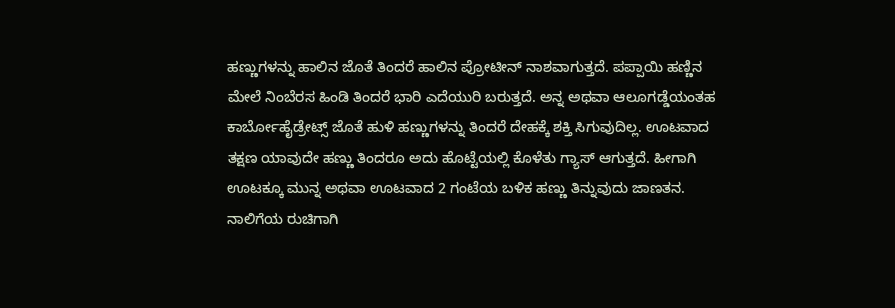ಹಣ್ಣುಗಳನ್ನು ಹಾಲಿನ ಜೊತೆ ತಿಂದರೆ ಹಾಲಿನ ಪ್ರೋಟೀನ್ ನಾಶವಾಗುತ್ತದೆ. ಪಪ್ಪಾಯಿ ಹಣ್ಣಿನ ಮೇಲೆ ನಿಂಬೆರಸ ಹಿಂಡಿ ತಿಂದರೆ ಭಾರಿ ಎದೆಯುರಿ ಬರುತ್ತದೆ. ಅನ್ನ ಅಥವಾ ಆಲೂಗಡ್ಡೆಯಂತಹ ಕಾರ್ಬೋಹೈಡ್ರೇಟ್ಸ್ ಜೊತೆ ಹುಳಿ ಹಣ್ಣುಗಳನ್ನು ತಿಂದರೆ ದೇಹಕ್ಕೆ ಶಕ್ತಿ ಸಿಗುವುದಿಲ್ಲ. ಊಟವಾದ ತಕ್ಷಣ ಯಾವುದೇ ಹಣ್ಣು ತಿಂದರೂ ಅದು ಹೊಟ್ಟೆಯಲ್ಲಿ ಕೊಳೆತು ಗ್ಯಾಸ್ ಆಗುತ್ತದೆ. ಹೀಗಾಗಿ ಊಟಕ್ಕೂ ಮುನ್ನ ಅಥವಾ ಊಟವಾದ 2 ಗಂಟೆಯ ಬಳಿಕ ಹಣ್ಣು ತಿನ್ನುವುದು ಜಾಣತನ.
ನಾಲಿಗೆಯ ರುಚಿಗಾಗಿ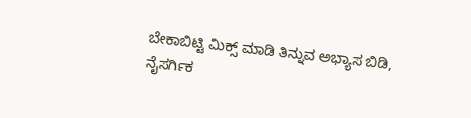ಬೇಕಾಬಿಟ್ಟಿ ಮಿಕ್ಸ್ ಮಾಡಿ ತಿನ್ನುವ ಅಭ್ಯಾಸ ಬಿಡಿ, ನೈಸರ್ಗಿಕ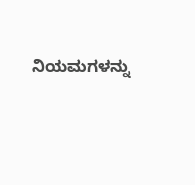ನಿಯಮಗಳನ್ನು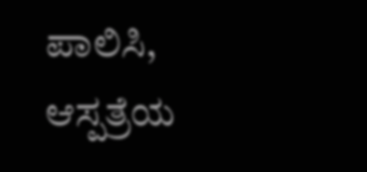ಪಾಲಿಸಿ, ಆಸ್ಪತ್ರೆಯ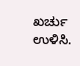ಖರ್ಚು ಉಳಿಸಿ.